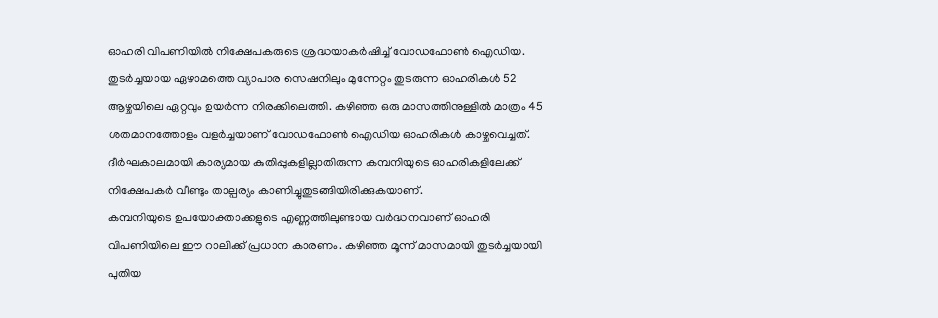ഓഹരി വിപണിയിൽ നിക്ഷേപകരുടെ ശ്രദ്ധയാകർഷിച്ച് വോഡഫോൺ ഐഡിയ. തുടർച്ചയായ ഏഴാമത്തെ വ്യാപാര സെഷനിലും മുന്നേറ്റം തുടരുന്ന ഓഹരികൾ 52 ആഴ്ചയിലെ ഏറ്റവും ഉയർന്ന നിരക്കിലെത്തി. കഴിഞ്ഞ ഒരു മാസത്തിനുള്ളിൽ മാത്രം 45 ശതമാനത്തോളം വളർച്ചയാണ് വോഡഫോൺ ഐഡിയ ഓഹരികൾ കാഴ്ചവെച്ചത്. ദീർഘകാലമായി കാര്യമായ കുതിപ്പുകളില്ലാതിരുന്ന കമ്പനിയുടെ ഓഹരികളിലേക്ക് നിക്ഷേപകർ വീണ്ടും താല്പര്യം കാണിച്ചുതുടങ്ങിയിരിക്കുകയാണ്.
കമ്പനിയുടെ ഉപയോക്താക്കളുടെ എണ്ണത്തിലുണ്ടായ വർദ്ധനവാണ് ഓഹരി വിപണിയിലെ ഈ റാലിക്ക് പ്രധാന കാരണം. കഴിഞ്ഞ മൂന്ന് മാസമായി തുടർച്ചയായി പുതിയ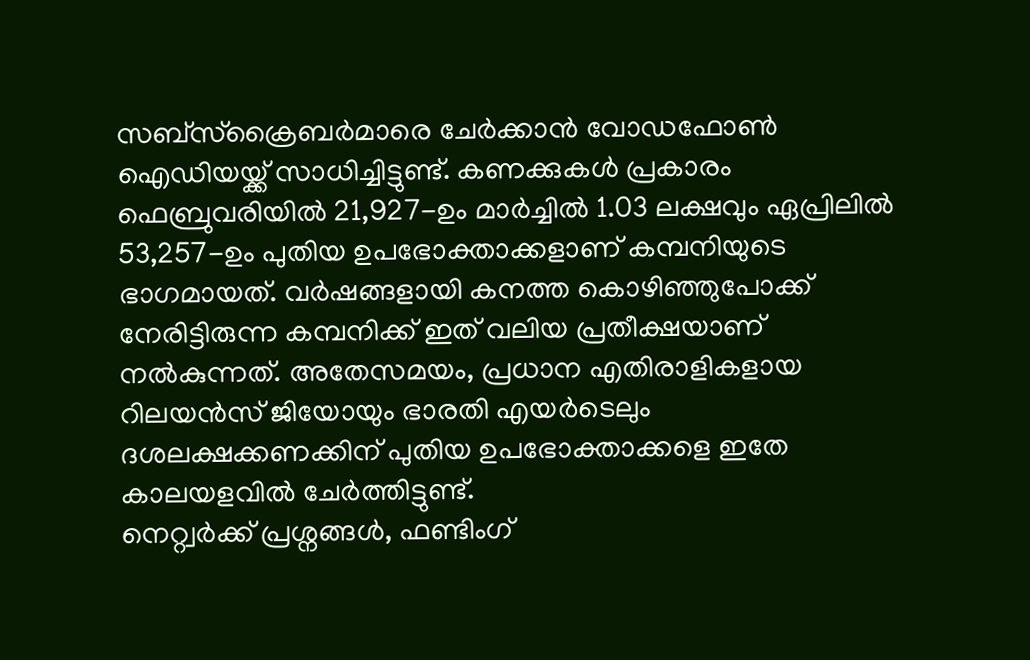സബ്സ്ക്രൈബർമാരെ ചേർക്കാൻ വോഡഫോൺ ഐഡിയയ്ക്ക് സാധിച്ചിട്ടുണ്ട്. കണക്കുകൾ പ്രകാരം ഫെബ്രുവരിയിൽ 21,927-ഉം മാർച്ചിൽ 1.03 ലക്ഷവും ഏപ്രിലിൽ 53,257-ഉം പുതിയ ഉപഭോക്താക്കളാണ് കമ്പനിയുടെ ഭാഗമായത്. വർഷങ്ങളായി കനത്ത കൊഴിഞ്ഞുപോക്ക് നേരിട്ടിരുന്ന കമ്പനിക്ക് ഇത് വലിയ പ്രതീക്ഷയാണ് നൽകുന്നത്. അതേസമയം, പ്രധാന എതിരാളികളായ റിലയൻസ് ജിയോയും ഭാരതി എയർടെലും ദശലക്ഷക്കണക്കിന് പുതിയ ഉപഭോക്താക്കളെ ഇതേ കാലയളവിൽ ചേർത്തിട്ടുണ്ട്.
നെറ്റ്വർക്ക് പ്രശ്നങ്ങൾ, ഫണ്ടിംഗ്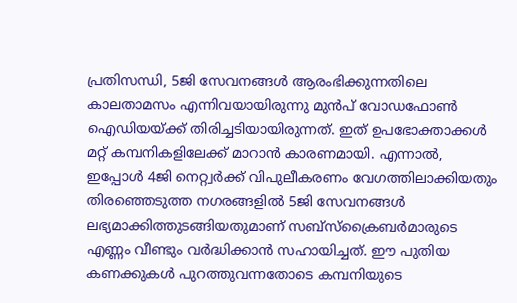പ്രതിസന്ധി, 5ജി സേവനങ്ങൾ ആരംഭിക്കുന്നതിലെ കാലതാമസം എന്നിവയായിരുന്നു മുൻപ് വോഡഫോൺ ഐഡിയയ്ക്ക് തിരിച്ചടിയായിരുന്നത്. ഇത് ഉപഭോക്താക്കൾ മറ്റ് കമ്പനികളിലേക്ക് മാറാൻ കാരണമായി. എന്നാൽ, ഇപ്പോൾ 4ജി നെറ്റ്വർക്ക് വിപുലീകരണം വേഗത്തിലാക്കിയതും തിരഞ്ഞെടുത്ത നഗരങ്ങളിൽ 5ജി സേവനങ്ങൾ ലഭ്യമാക്കിത്തുടങ്ങിയതുമാണ് സബ്സ്ക്രൈബർമാരുടെ എണ്ണം വീണ്ടും വർദ്ധിക്കാൻ സഹായിച്ചത്. ഈ പുതിയ കണക്കുകൾ പുറത്തുവന്നതോടെ കമ്പനിയുടെ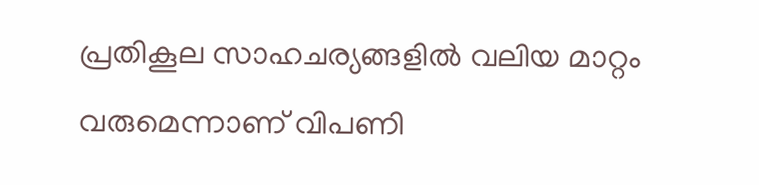പ്രതികൂല സാഹചര്യങ്ങളിൽ വലിയ മാറ്റം വരുമെന്നാണ് വിപണി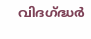വിദഗ്ദ്ധർ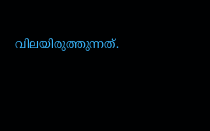വിലയിരുത്തുന്നത്.